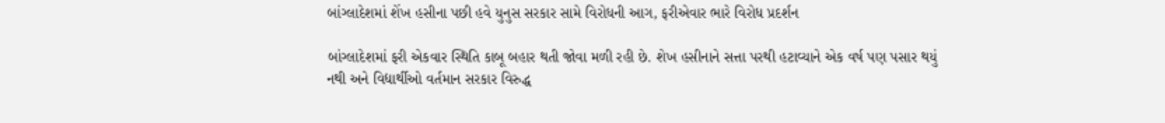બાંગ્લાદેશમાં શેંખ હસીના પછી હવે યુનુસ સરકાર સામે વિરોધની આગ, ફરીએવાર ભારે વિરોધ પ્રદર્શન

બાંગ્લાદેશમાં ફરી એકવાર સ્થિતિ કાબૂ બહાર થતી જોવા મળી રહી છે. શેખ હસીનાને સત્તા પરથી હટાવ્યાને એક વર્ષ પણ પસાર થયું નથી અને વિદ્યાર્થીઓ વર્તમાન સરકાર વિરુદ્ધ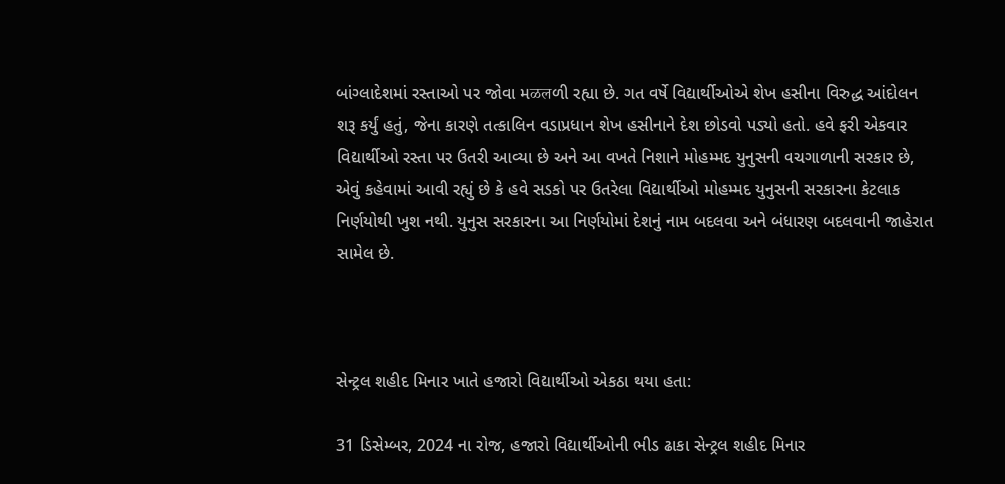બાંગ્લાદેશમાં રસ્તાઓ પર જોવા મळलળી રહ્યા છે. ગત વર્ષે વિદ્યાર્થીઓએ શેખ હસીના વિરુદ્ધ આંદોલન શરૂ કર્યું હતું, જેના કારણે તત્કાલિન વડાપ્રધાન શેખ હસીનાને દેશ છોડવો પડ્યો હતો. હવે ફરી એકવાર વિદ્યાર્થીઓ રસ્તા પર ઉતરી આવ્યા છે અને આ વખતે નિશાને મોહમ્મદ યુનુસની વચગાળાની સરકાર છે, એવું કહેવામાં આવી રહ્યું છે કે હવે સડકો પર ઉતરેલા વિદ્યાર્થીઓ મોહમ્મદ યુનુસની સરકારના કેટલાક નિર્ણયોથી ખુશ નથી. યુનુસ સરકારના આ નિર્ણયોમાં દેશનું નામ બદલવા અને બંધારણ બદલવાની જાહેરાત સામેલ છે.



સેન્ટ્રલ શહીદ મિનાર ખાતે હજારો વિદ્યાર્થીઓ એકઠા થયા હતા:

31 ડિસેમ્બર, 2024 ના રોજ, હજારો વિદ્યાર્થીઓની ભીડ ઢાકા સેન્ટ્રલ શહીદ મિનાર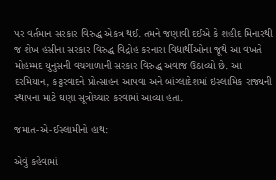પર વર્તમાન સરકાર વિરુદ્ધ એકત્ર થઈ. તમને જણાવી દઈએ કે શહીદ મિનારથી જ શેખ હસીના સરકાર વિરુદ્ધ વિદ્રોહ કરનારા વિદ્યાર્થીઓના જૂથે આ વખતે મોહમ્મદ યુનુસની વચગાળાની સરકાર વિરુદ્ધ અવાજ ઉઠાવ્યો છે. આ દરમિયાન, કટ્ટરવાદને પ્રોત્સાહન આપવા અને બાંગ્લાદેશમાં ઇસ્લામિક રાજ્યની સ્થાપના માટે ઘણા સૂત્રોચ્ચાર કરવામાં આવ્યા હતા.

જમાત-એ-ઈસ્લામીનો હાથ:

એવું કહેવામાં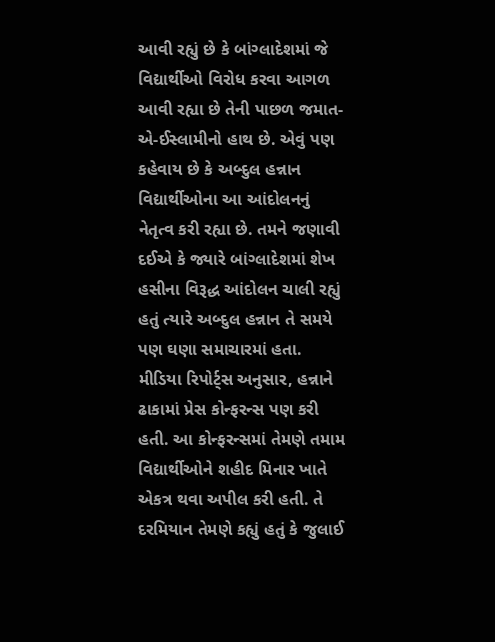આવી રહ્યું છે કે બાંગ્લાદેશમાં જે વિદ્યાર્થીઓ વિરોધ કરવા આગળ આવી રહ્યા છે તેની પાછળ જમાત-એ-ઈસ્લામીનો હાથ છે. એવું પણ કહેવાય છે કે અબ્દુલ હન્નાન વિદ્યાર્થીઓના આ આંદોલનનું નેતૃત્વ કરી રહ્યા છે. તમને જણાવી દઈએ કે જ્યારે બાંગ્લાદેશમાં શેખ હસીના વિરૂદ્ધ આંદોલન ચાલી રહ્યું હતું ત્યારે અબ્દુલ હન્નાન તે સમયે પણ ઘણા સમાચારમાં હતા. મીડિયા રિપોર્ટ્સ અનુસાર, હન્નાને ઢાકામાં પ્રેસ કોન્ફરન્સ પણ કરી હતી. આ કોન્ફરન્સમાં તેમણે તમામ વિદ્યાર્થીઓને શહીદ મિનાર ખાતે એકત્ર થવા અપીલ કરી હતી. તે દરમિયાન તેમણે કહ્યું હતું કે જુલાઈ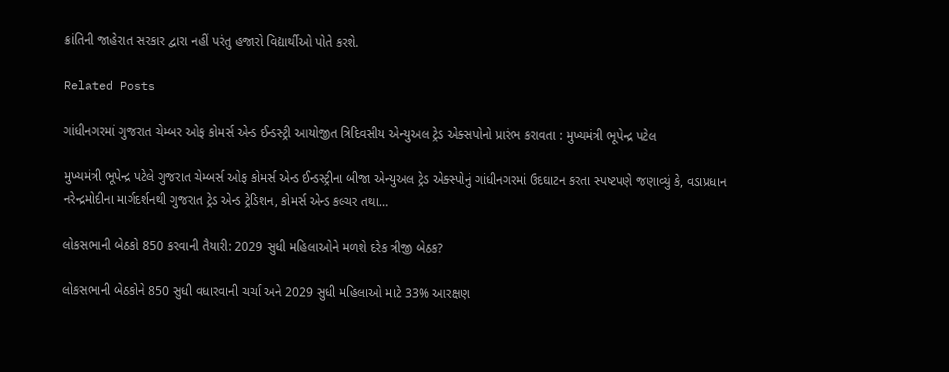ક્રાંતિની જાહેરાત સરકાર દ્વારા નહીં પરંતુ હજારો વિદ્યાર્થીઓ પોતે કરશે.

Related Posts

ગાંધીનગરમાં ગુજરાત ચેમ્બર ઓફ કોમર્સ એન્ડ ઈન્ડસ્ટ્રી આયોજીત ત્રિદિવસીય એન્યુઅલ ટ્રેડ એક્સપોનો પ્રારંભ કરાવતા : મુખ્યમંત્રી ભૂપેન્દ્ર પટેલ

મુખ્યમંત્રી ભૂપેન્દ્ર પટેલે ગુજરાત ચેમ્બર્સ ઓફ કોમર્સ એન્ડ ઈન્ડસ્ટ્રીના બીજા એન્યુઅલ ટ્રેડ એક્સ્પોનું ગાંધીનગરમાં ઉદઘાટન કરતા સ્પષ્ટપણે જણાવ્યું કે, વડાપ્રધાન નરેન્દ્રમોદીના માર્ગદર્શનથી ગુજરાત ટ્રેડ એન્ડ ટ્રેડિશન, કોમર્સ એન્ડ કલ્ચર તથા…

લોકસભાની બેઠકો 850 કરવાની તૈયારી: 2029 સુધી મહિલાઓને મળશે દરેક ત્રીજી બેઠક?

લોકસભાની બેઠકોને 850 સુધી વધારવાની ચર્ચા અને 2029 સુધી મહિલાઓ માટે 33% આરક્ષણ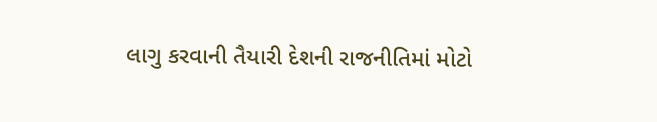લાગુ કરવાની તૈયારી દેશની રાજનીતિમાં મોટો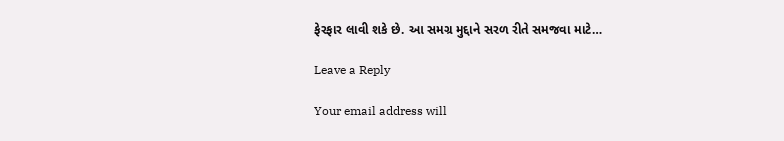ફેરફાર લાવી શકે છે. આ સમગ્ર મુદ્દાને સરળ રીતે સમજવા માટે…

Leave a Reply

Your email address will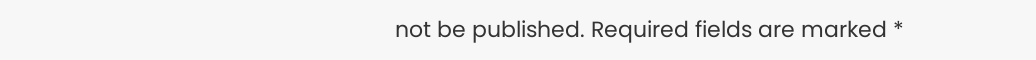not be published. Required fields are marked *